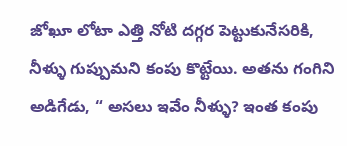జోఖూ లోటా ఎత్తి నోటి దగ్గర పెట్టుకునేసరికి, నీళ్ళు గుప్పుమని కంపు కొట్టేయి. అతను గంగిని అడిగేడు, “ అసలు ఇవేం నీళ్ళు? ఇంత కంపు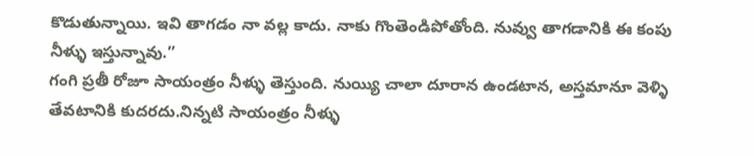కొడుతున్నాయి. ఇవి తాగడం నా వల్ల కాదు. నాకు గొంతెండిపోతోంది. నువ్వు తాగడానికి ఈ కంపు నీళ్ళు ఇస్తున్నావు.”
గంగి ప్రతీ రోజూ సాయంత్రం నీళ్ళు తెస్తుంది. నుయ్యి చాలా దూరాన ఉండటాన, అస్తమానూ వెళ్ళి తేవటానికి కుదరదు.నిన్నటి సాయంత్రం నీళ్ళు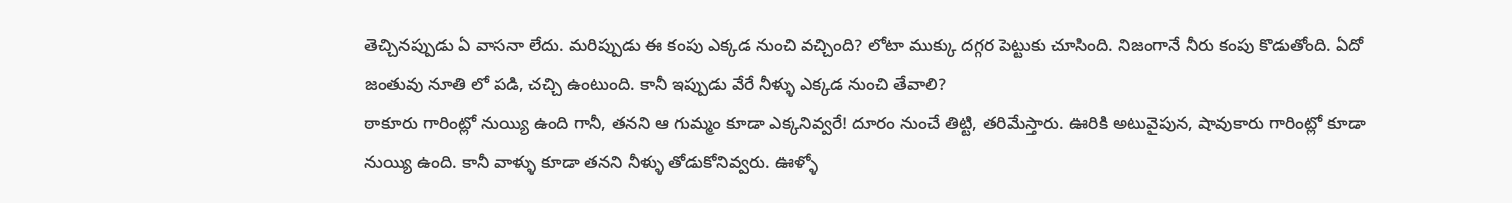తెచ్చినప్పుడు ఏ వాసనా లేదు. మరిప్పుడు ఈ కంపు ఎక్కడ నుంచి వచ్చింది? లోటా ముక్కు దగ్గర పెట్టుకు చూసింది. నిజంగానే నీరు కంపు కొడుతోంది. ఏదో జంతువు నూతి లో పడి, చచ్చి ఉంటుంది. కానీ ఇప్పుడు వేరే నీళ్ళు ఎక్కడ నుంచి తేవాలి?
ఠాకూరు గారింట్లో నుయ్యి ఉంది గానీ, తనని ఆ గుమ్మం కూడా ఎక్కనివ్వరే! దూరం నుంచే తిట్టి, తరిమేస్తారు. ఊరికి అటువైపున, షావుకారు గారింట్లో కూడా నుయ్యి ఉంది. కానీ వాళ్ళు కూడా తనని నీళ్ళు తోడుకోనివ్వరు. ఊళ్ళో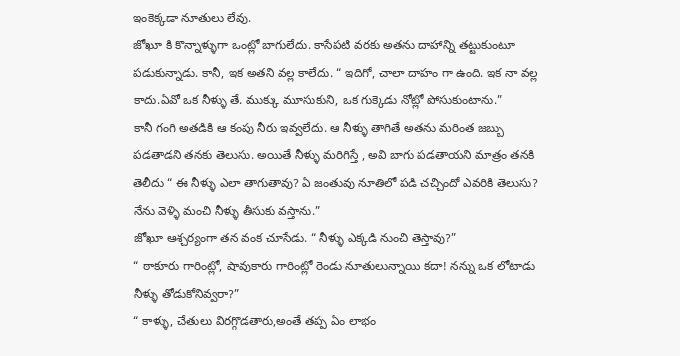ఇంకెక్కడా నూతులు లేవు.
జోఖూ కి కొన్నాళ్ళుగా ఒంట్లో బాగులేదు. కాసేపటి వరకు అతను దాహాన్ని తట్టుకుంటూ పడుకున్నాడు. కానీ, ఇక అతని వల్ల కాలేదు. “ ఇదిగో, చాలా దాహం గా ఉంది. ఇక నా వల్ల కాదు.ఏవో ఒక నీళ్ళు తే. ముక్కు మూసుకుని, ఒక గుక్కెడు నోట్లో పోసుకుంటాను.”
కానీ గంగి అతడికి ఆ కంపు నీరు ఇవ్వలేదు. ఆ నీళ్ళు తాగితే అతను మరింత జబ్బు పడతాడని తనకు తెలుసు. అయితే నీళ్ళు మరిగిస్తే , అవి బాగు పడతాయని మాత్రం తనకి తెలీదు “ ఈ నీళ్ళు ఎలా తాగుతావు? ఏ జంతువు నూతిలో పడి చచ్చిందో ఎవరికి తెలుసు? నేను వెళ్ళి మంచి నీళ్ళు తీసుకు వస్తాను.”
జోఖూ ఆశ్చర్యంగా తన వంక చూసేడు. “ నీళ్ళు ఎక్కడి నుంచి తెస్తావు?”
“ ఠాకూరు గారింట్లో, షావుకారు గారింట్లో రెండు నూతులున్నాయి కదా! నన్ను ఒక లోటాడు నీళ్ళు తోడుకోనివ్వరా?”
“ కాళ్ళు, చేతులు విరగ్గొడతారు,అంతే తప్ప ఏం లాభం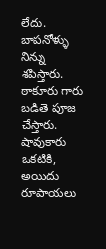లేదు. బాపనోళ్ళు నిన్ను శపిస్తారు. ఠాకూరు గారు బడితె పూజ చేస్తారు. షావుకారు ఒకటికి, అయిదు రూపాయలు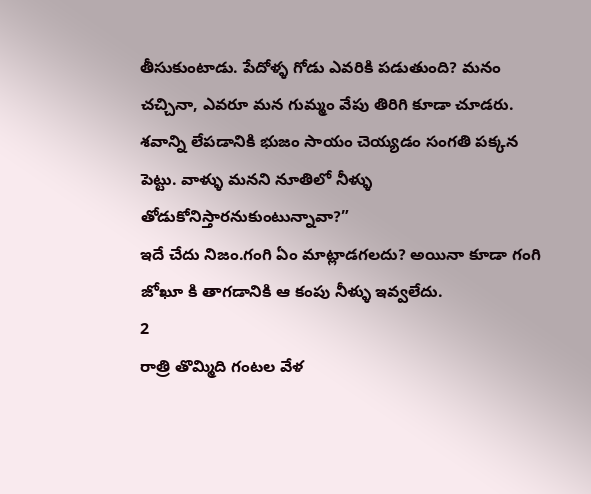తీసుకుంటాడు. పేదోళ్ళ గోడు ఎవరికి పడుతుంది? మనం చచ్చినా, ఎవరూ మన గుమ్మం వేపు తిరిగి కూడా చూడరు. శవాన్ని లేపడానికి భుజం సాయం చెయ్యడం సంగతి పక్కన పెట్టు. వాళ్ళు మనని నూతిలో నీళ్ళు తోడుకోనిస్తారనుకుంటున్నావా?”
ఇదే చేదు నిజం.గంగి ఏం మాట్లాడగలదు? అయినా కూడా గంగి జోఖూ కి తాగడానికి ఆ కంపు నీళ్ళు ఇవ్వలేదు.
2
రాత్రి తొమ్మిది గంటల వేళ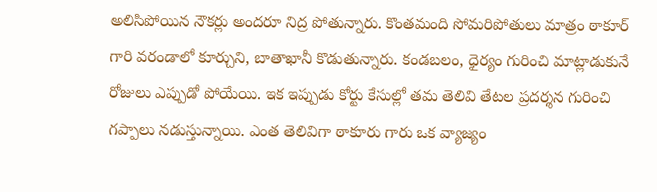అలిసిపోయిన నౌకర్లు అందరూ నిద్ర పోతున్నారు. కొంతమంది సోమరిపోతులు మాత్రం ఠాకూర్ గారి వరండాలో కూర్చుని, బాతాఖానీ కొడుతున్నారు. కండబలం, ధైర్యం గురించి మాట్లాడుకునే రోజులు ఎప్పుడో పోయేయి. ఇక ఇప్పుడు కోర్టు కేసుల్లో తమ తెలివి తేటల ప్రదర్శన గురించి గప్పాలు నడుస్తున్నాయి. ఎంత తెలివిగా ఠాకూరు గారు ఒక వ్యాజ్యం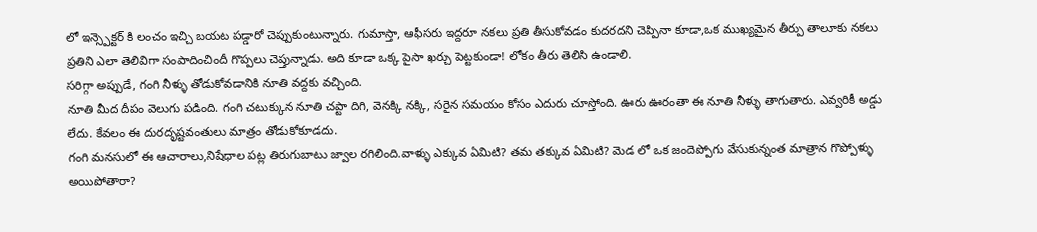లో ఇన్స్పెక్టర్ కి లంచం ఇచ్చి బయట పడ్డారో చెప్పుకుంటున్నారు. గుమాస్తా, ఆఫీసరు ఇద్దరూ నకలు ప్రతి తీసుకోవడం కుదరదని చెప్పినా కూడా,ఒక ముఖ్యమైన తీర్పు తాలూకు నకలు ప్రతిని ఎలా తెలివిగా సంపాదించిందీ గొప్పలు చెప్తున్నాడు. అది కూడా ఒక్క పైసా ఖర్చు పెట్టకుండా! లోకం తీరు తెలిసి ఉండాలి.
సరిగ్గా అప్పుడే, గంగి నీళ్ళు తోడుకోవడానికి నూతి వద్దకు వచ్చింది.
నూతి మీద దీపం వెలుగు పడింది. గంగి చటుక్కున నూతి చప్టా దిగి, వెనక్కి నక్కి, సరైన సమయం కోసం ఎదురు చూస్తోంది. ఊరు ఊరంతా ఈ నూతి నీళ్ళు తాగుతారు. ఎవ్వరికీ అడ్డు లేదు. కేవలం ఈ దురదృష్టవంతులు మాత్రం తోడుకోకూడదు.
గంగి మనసులో ఈ ఆచారాలు,నిషేధాల పట్ల తిరుగుబాటు జ్వాల రగిలింది.వాళ్ళు ఎక్కువ ఏమిటి? తమ తక్కువ ఏమిటి? మెడ లో ఒక జందెప్పోగు వేసుకున్నంత మాత్రాన గొప్పోళ్ళు అయిపోతారా?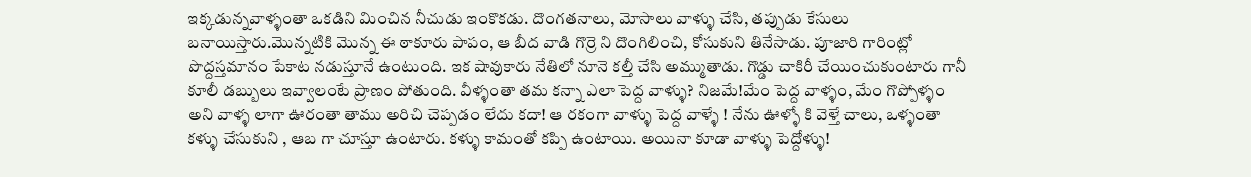ఇక్కడున్నవాళ్ళంతా ఒకడిని మించిన నీచుడు ఇంకొకడు. దొంగతనాలు, మోసాలు వాళ్ళు చేసి, తప్పుడు కేసులు బనాయిస్తారు.మొన్నటికి మొన్న ఈ ఠాకూరు పాపం, ఆ బీద వాడి గొర్రె ని దొంగిలించి, కోసుకుని తినేసాడు. పూజారి గారింట్లో పొద్దస్తమానం పేకాట నడుస్తూనే ఉంటుంది. ఇక షావుకారు నేతిలో నూనె కల్తీ చేసి అమ్ముతాడు. గొడ్డు చాకిరీ చేయించుకుంటారు గానీ కూలీ డబ్బులు ఇవ్వాలంటే ప్రాణం పోతుంది. వీళ్ళంతా తమ కన్నా ఎలా పెద్ద వాళ్ళు? నిజమే!మేం పెద్ద వాళ్ళం, మేం గొప్పోళ్ళం అని వాళ్ళ లాగా ఊరంతా తాము అరిచి చెప్పడం లేదు కదా! ఆ రకంగా వాళ్ళు పెద్ద వాళ్ళే ! నేను ఊళ్ళో కి వెళ్తే చాలు, ఒళ్ళంతా కళ్ళు చేసుకుని , ఆబ గా చూస్తూ ఉంటారు. కళ్ళు కామంతో కప్పి ఉంటాయి. అయినా కూడా వాళ్ళు పెద్దోళ్ళు!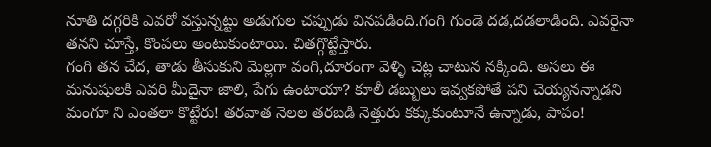నూతి దగ్గరికి ఎవరో వస్తున్నట్టు అడుగుల చప్పుడు వినపడింది.గంగి గుండె దడ,దడలాడింది. ఎవరైనా తనని చూస్తే, కొంపలు అంటుకుంటాయి. చితగ్గొట్టేస్తారు.
గంగి తన చేద, తాడు తీసుకుని మెల్లగా వంగి,దూరంగా వెళ్ళి చెట్ల చాటున నక్కింది. అసలు ఈ మనుషులకి ఎవరి మీదైనా జాలి, పేగు ఉంటాయా? కూలీ డబ్బులు ఇవ్వకపోతే పని చెయ్యనన్నాడని మంగూ ని ఎంతలా కొట్టేరు! తరవాత నెలల తరబడి నెత్తురు కక్కుకుంటూనే ఉన్నాడు, పాపం!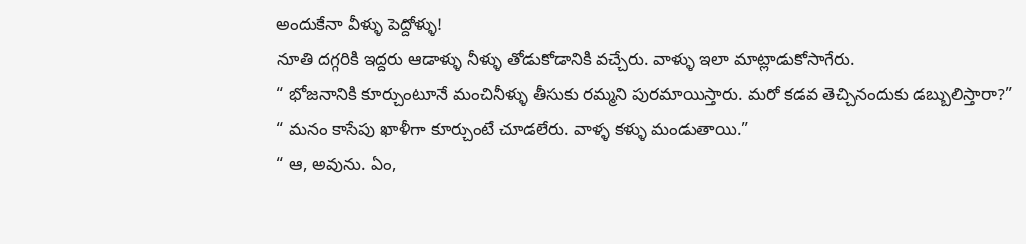అందుకేనా వీళ్ళు పెద్దోళ్ళు!
నూతి దగ్గరికి ఇద్దరు ఆడాళ్ళు నీళ్ళు తోడుకోడానికి వచ్చేరు. వాళ్ళు ఇలా మాట్లాడుకోసాగేరు.
“ భోజనానికి కూర్చుంటూనే మంచినీళ్ళు తీసుకు రమ్మని పురమాయిస్తారు. మరో కడవ తెచ్చినందుకు డబ్బులిస్తారా?”
“ మనం కాసేపు ఖాళీగా కూర్చుంటే చూడలేరు. వాళ్ళ కళ్ళు మండుతాయి.”
“ ఆ, అవును. ఏం,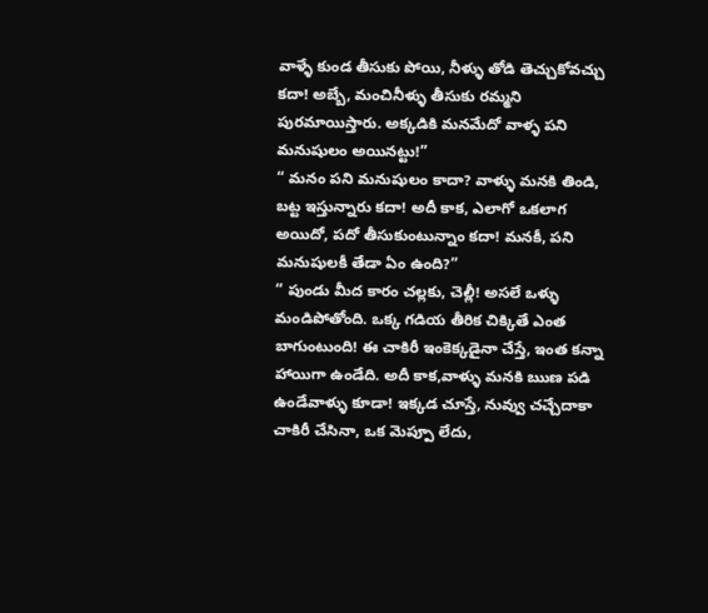వాళ్ళే కుండ తీసుకు పోయి, నీళ్ళు తోడి తెచ్చుకోవచ్చు కదా! అబ్బే, మంచినీళ్ళు తీసుకు రమ్మని పురమాయిస్తారు. అక్కడికి మనమేదో వాళ్ళ పని మనుషులం అయినట్టు!”
“ మనం పని మనుషులం కాదా? వాళ్ళు మనకి తిండి, బట్ట ఇస్తున్నారు కదా! అదీ కాక, ఎలాగో ఒకలాగ అయిదో, పదో తీసుకుంటున్నాం కదా! మనకీ, పని మనుషులకీ తేడా ఏం ఉంది?”
“ పుండు మీద కారం చల్లకు, చెల్లీ! అసలే ఒళ్ళు మండిపోతోంది. ఒక్క గడియ తీరిక చిక్కితే ఎంత బాగుంటుంది! ఈ చాకిరీ ఇంకెక్కడైనా చేస్తే, ఇంత కన్నా హాయిగా ఉండేది. అదీ కాక,వాళ్ళు మనకి ఋణ పడి ఉండేవాళ్ళు కూడా! ఇక్కడ చూస్తే, నువ్వు చచ్చేదాకా చాకిరీ చేసినా, ఒక మెప్పూ లేదు,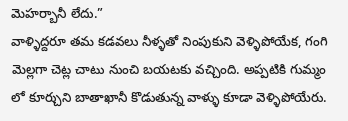మెహర్బానీ లేదు.”
వాళ్ళిద్దరూ తమ కడవలు నీళ్ళతో నింపుకుని వెళ్ళిపోయేక, గంగి మెల్లగా చెట్ల చాటు నుంచి బయటకు వచ్చింది. అప్పటికి గుమ్మం లో కూర్చుని బాతాఖానీ కొడుతున్న వాళ్ళు కూడా వెళ్ళిపోయేరు.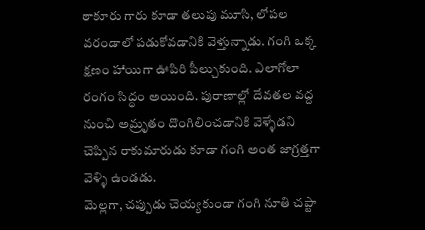ఠాకూరు గారు కూడా తలుపు మూసి, లోపల వరండాలో పడుకోవడానికి వెళ్తున్నాడు. గంగి ఒక్క క్షణం హాయిగా ఊపిరి పీల్చుకుంది. ఎలాగోలా రంగం సిద్ధం అయింది. పురాణాల్లో దేవతల వద్ద నుంచి అమ్రృతం దొంగిలించడానికి వెళ్ళేడని చెప్పిన రాకుమారుడు కూడా గంగి అంత జాగ్రత్తగా వెళ్ళి ఉండడు.
మెల్లగా, చప్పుడు చెయ్యకుండా గంగి నూతి చప్టా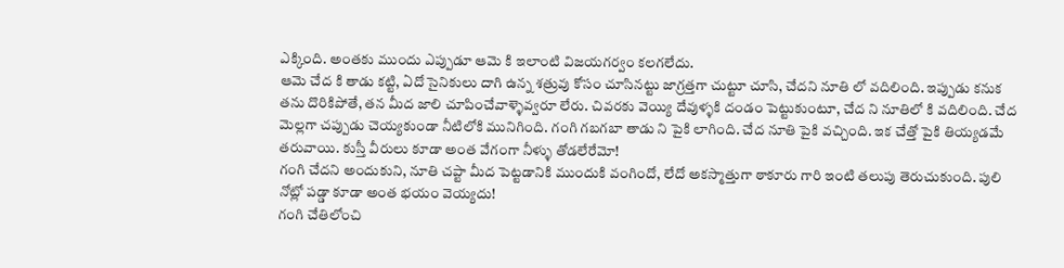ఎక్కింది. అంతకు ముందు ఎప్పుడూ ఆమె కి ఇలాంటి విజయగర్వం కలగలేదు.
ఆమె చేద కి తాడు కట్టి, ఏదో సైనికులు దాగి ఉన్న శత్రువు కోసం చూసినట్టు జాగ్రత్తగా చుట్టూ చూసి, చేదని నూతి లో వదిలింది. ఇప్పుడు కనుక తను దొరికిపోతే, తన మీద జాలి చూపించేవాళ్ళెవ్వరూ లేరు. చివరకు వెయ్యి దేవుళ్ళకి దండం పెట్టుకుంటూ, చేద ని నూతిలో కి వదిలింది. చేద మెల్లగా చప్పుడు చెయ్యకుండా నీటిలోకి మునిగింది. గంగి గబగబా తాడు ని పైకి లాగింది. చేద నూతి పైకి వచ్చింది. ఇక చేత్తో పైకి తియ్యడమే తరువాయి. కుస్తీ వీరులు కూడా అంత వేగంగా నీళ్ళు తోడలేరేమో!
గంగి చేదని అందుకుని, నూతి చప్టా మీద పెట్టడానికి ముందుకి వంగిందో, లేదో అకస్మాత్తుగా ఠాకూరు గారి ఇంటి తలుపు తెరుచుకుంది. పులి నోట్లో పడ్డా కూడా అంత భయం వెయ్యదు!
గంగి చేతిలోంచి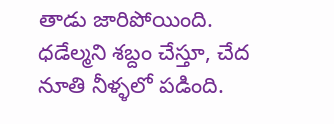తాడు జారిపోయింది. ధడేల్మని శబ్దం చేస్తూ, చేద నూతి నీళ్ళలో పడింది.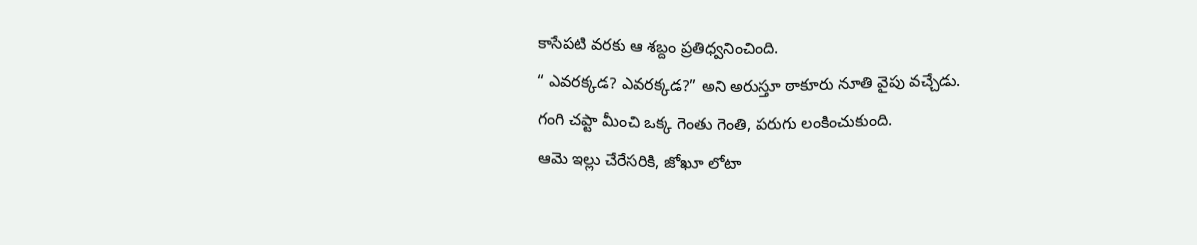కాసేపటి వరకు ఆ శబ్దం ప్రతిధ్వనించింది.
“ ఎవరక్కడ? ఎవరక్కడ?” అని అరుస్తూ ఠాకూరు నూతి వైపు వచ్చేడు.
గంగి చప్టా మీంచి ఒక్క గెంతు గెంతి, పరుగు లంకించుకుంది.
ఆమె ఇల్లు చేరేసరికి, జోఖూ లోటా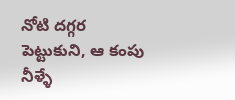నోటి దగ్గర పెట్టుకుని, ఆ కంపు నీళ్ళే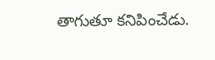తాగుతూ కనిపించేడు.